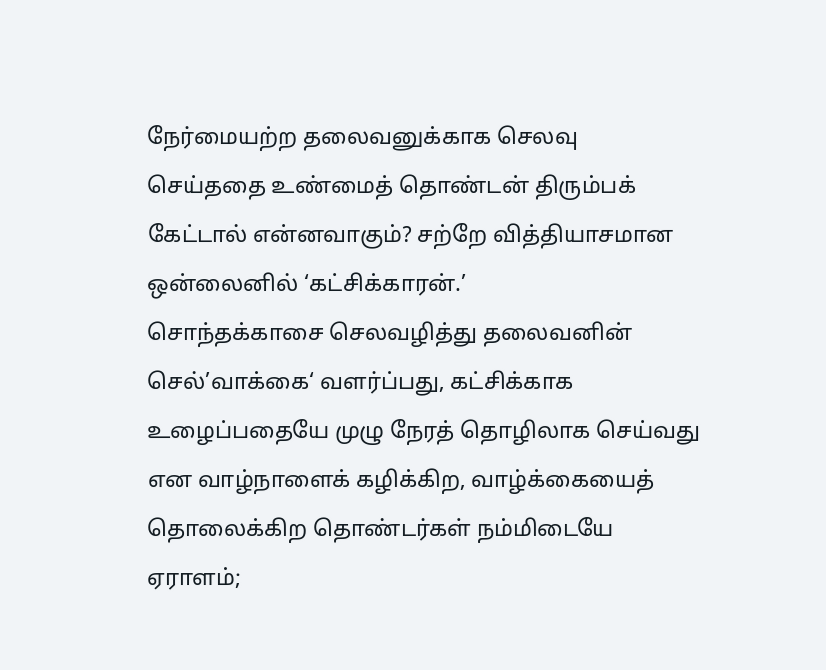நேர்மையற்ற தலைவனுக்காக செலவு செய்ததை உண்மைத் தொண்டன் திரும்பக் கேட்டால் என்னவாகும்? சற்றே வித்தியாசமான ஒன்லைனில் ‘கட்சிக்காரன்.’
சொந்தக்காசை செலவழித்து தலைவனின் செல்’வாக்கை‘ வளர்ப்பது, கட்சிக்காக உழைப்பதையே முழு நேரத் தொழிலாக செய்வது என வாழ்நாளைக் கழிக்கிற, வாழ்க்கையைத் தொலைக்கிற தொண்டர்கள் நம்மிடையே ஏராளம்;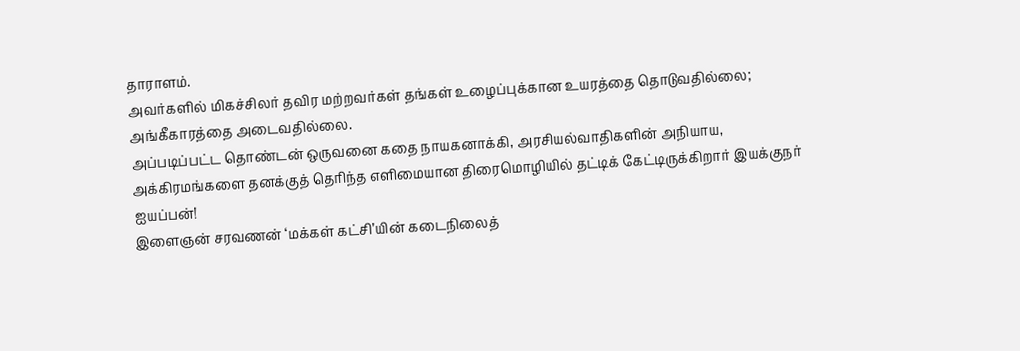தாராளம்.
அவர்களில் மிகச்சிலர் தவிர மற்றவர்கள் தங்கள் உழைப்புக்கான உயரத்தை தொடுவதில்லை; அங்கீகாரத்தை அடைவதில்லை.
அப்படிப்பட்ட தொண்டன் ஒருவனை கதை நாயகனாக்கி, அரசியல்வாதிகளின் அநியாய, அக்கிரமங்களை தனக்குத் தெரிந்த எளிமையான திரைமொழியில் தட்டிக் கேட்டிருக்கிறார் இயக்குநர் ஐயப்பன்!
இளைஞன் சரவணன் ‘மக்கள் கட்சி’யின் கடைநிலைத்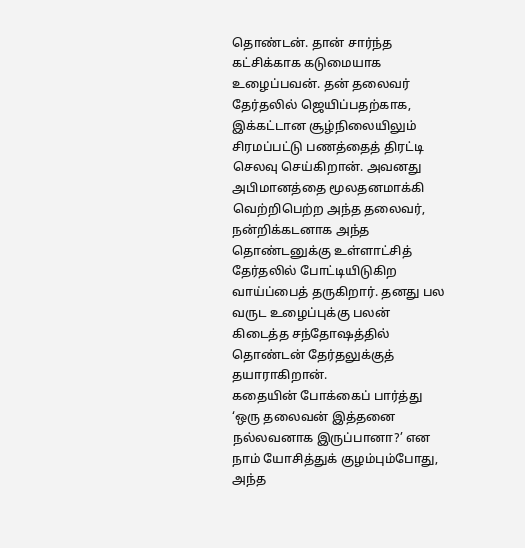தொண்டன். தான் சார்ந்த கட்சிக்காக கடுமையாக உழைப்பவன். தன் தலைவர் தேர்தலில் ஜெயிப்பதற்காக, இக்கட்டான சூழ்நிலையிலும் சிரமப்பட்டு பணத்தைத் திரட்டி செலவு செய்கிறான். அவனது அபிமானத்தை மூலதனமாக்கி வெற்றிபெற்ற அந்த தலைவர், நன்றிக்கடனாக அந்த தொண்டனுக்கு உள்ளாட்சித் தேர்தலில் போட்டியிடுகிற வாய்ப்பைத் தருகிறார். தனது பல வருட உழைப்புக்கு பலன் கிடைத்த சந்தோஷத்தில் தொண்டன் தேர்தலுக்குத் தயாராகிறான்.
கதையின் போக்கைப் பார்த்து ‘ஒரு தலைவன் இத்தனை நல்லவனாக இருப்பானா?’ என நாம் யோசித்துக் குழம்பும்போது, அந்த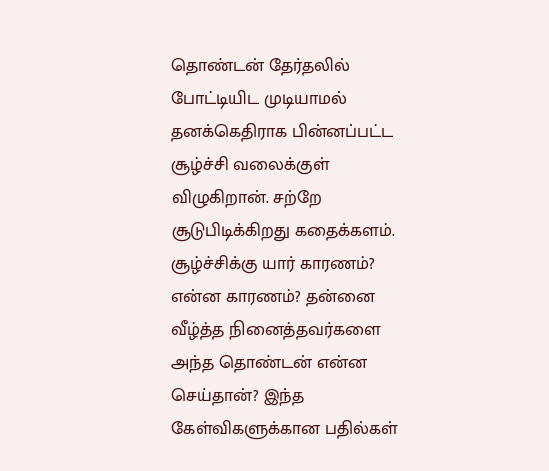தொண்டன் தேர்தலில் போட்டியிட முடியாமல் தனக்கெதிராக பின்னப்பட்ட சூழ்ச்சி வலைக்குள் விழுகிறான். சற்றே சூடுபிடிக்கிறது கதைக்களம்.
சூழ்ச்சிக்கு யார் காரணம்? என்ன காரணம்? தன்னை வீழ்த்த நினைத்தவர்களை அந்த தொண்டன் என்ன செய்தான்? இந்த கேள்விகளுக்கான பதில்கள்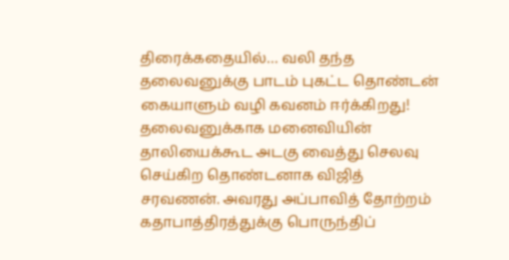திரைக்கதையில்… வலி தந்த தலைவனுக்கு பாடம் புகட்ட தொண்டன் கையாளும் வழி கவனம் ஈர்க்கிறது!
தலைவனுக்காக மனைவியின் தாலியைக்கூட அடகு வைத்து செலவு செய்கிற தொண்டனாக விஜித் சரவணன். அவரது அப்பாவித் தோற்றம் கதாபாத்திரத்துக்கு பொருந்திப்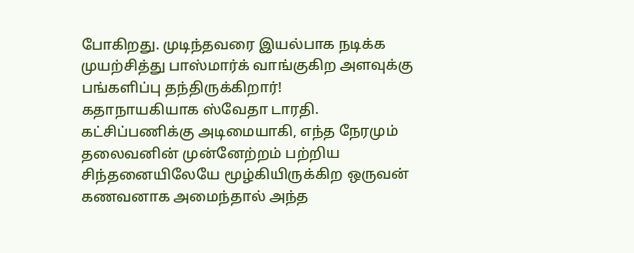போகிறது. முடிந்தவரை இயல்பாக நடிக்க முயற்சித்து பாஸ்மார்க் வாங்குகிற அளவுக்கு பங்களிப்பு தந்திருக்கிறார்!
கதாநாயகியாக ஸ்வேதா டாரதி. கட்சிப்பணிக்கு அடிமையாகி, எந்த நேரமும் தலைவனின் முன்னேற்றம் பற்றிய சிந்தனையிலேயே மூழ்கியிருக்கிற ஒருவன் கணவனாக அமைந்தால் அந்த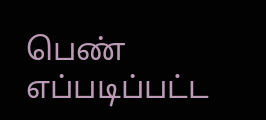பெண் எப்படிப்பட்ட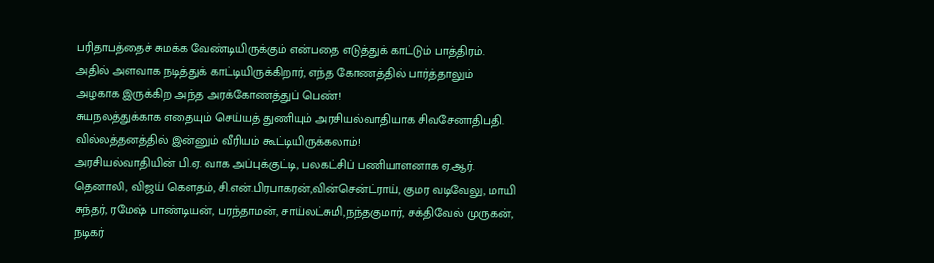பரிதாபத்தைச் சுமக்க வேண்டியிருக்கும் என்பதை எடுத்துக் காட்டும் பாத்திரம். அதில் அளவாக நடித்துக் காட்டியிருக்கிறார், எந்த கோணத்தில் பார்த்தாலும் அழகாக இருக்கிற அந்த அரக்கோணத்துப் பெண்!
சுயநலத்துக்காக எதையும் செய்யத் துணியும் அரசியல்வாதியாக சிவசேனாதிபதி. வில்லத்தனத்தில் இன்னும் வீரியம் கூட்டியிருக்கலாம்!
அரசியல்வாதியின் பி.ஏ. வாக அப்புக்குட்டி, பலகட்சிப் பணியாளனாக ஏ.ஆர். தெனாலி, விஜய் கெளதம், சி.என்.பிரபாகரன்,வின்சென்ட்ராய், குமர வடிவேலு, மாயி சுந்தர், ரமேஷ் பாண்டியன், பரந்தாமன், சாய்லட்சுமி,நந்தகுமார், சக்திவேல் முருகன், நடிகர்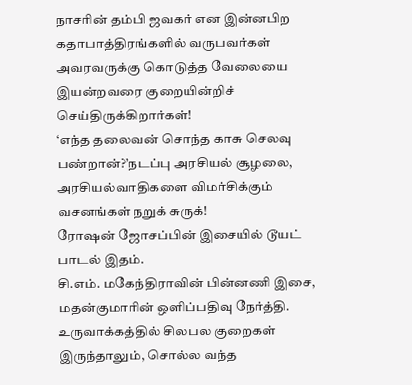நாசரின் தம்பி ஜவகர் என இன்னபிற கதாபாத்திரங்களில் வருபவர்கள் அவரவருக்கு கொடுத்த வேலையை இயன்றவரை குறையின்றிச் செய்திருக்கிறார்கள்!
‘எந்த தலைவன் சொந்த காசு செலவு பண்றான்?’நடப்பு அரசியல் சூழலை, அரசியல்வாதிகளை விமர்சிக்கும் வசனங்கள் நறுக் சுருக்!
ரோஷன் ஜோசப்பின் இசையில் டூயட் பாடல் இதம்.
சி.எம். மகேந்திராவின் பின்னணி இசை, மதன்குமாரின் ஒளிப்பதிவு நேர்த்தி.
உருவாக்கத்தில் சிலபல குறைகள் இருந்தாலும், சொல்ல வந்த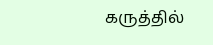கருத்தில்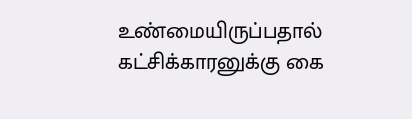உண்மையிருப்பதால் கட்சிக்காரனுக்கு கை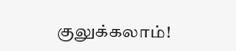குலுக்கலாம்!